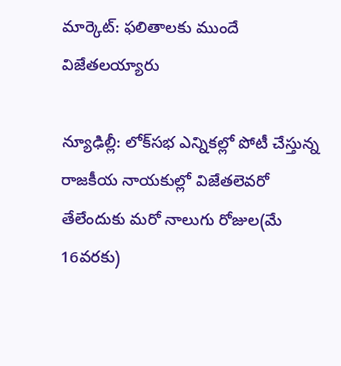మార్కెట్: ఫలితాలకు ముందే విజేతలయ్యారు

న్యూఢిల్లీ: లోక్‌సభ ఎన్నికల్లో పోటీ చేస్తున్న రాజకీయ నాయకుల్లో విజేతలెవరో తేలేందుకు మరో నాలుగు రోజుల(మే 16వరకు)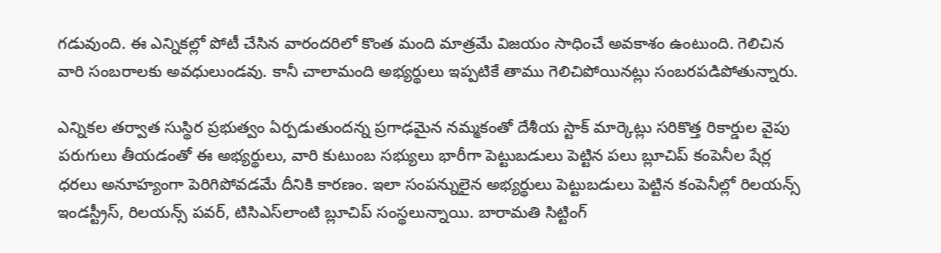గడువుంది. ఈ ఎన్నికల్లో పోటీ చేసిన వారందరిలో కొంత మంది మాత్రమే విజయం సాధించే అవకాశం ఉంటుంది. గెలిచిన వారి సంబరాలకు అవధులుండవు. కానీ చాలామంది అభ్యర్థులు ఇప్పటికే తాము గెలిచిపోయినట్లు సంబరపడిపోతున్నారు.

ఎన్నికల తర్వాత సుస్థిర ప్రభుత్వం ఏర్పడుతుందన్న ప్రగాఢమైన నమ్మకంతో దేశీయ స్టాక్ మార్కెట్లు సరికొత్త రికార్డుల వైపు పరుగులు తీయడంతో ఈ అభ్యర్థులు, వారి కుటుంబ సభ్యులు భారీగా పెట్టుబడులు పెట్టిన పలు బ్లూచిప్ కంపెనీల షేర్ల ధరలు అనూహ్యంగా పెరిగిపోవడమే దీనికి కారణం. ఇలా సంపన్నులైన అభ్యర్థులు పెట్టుబడులు పెట్టిన కంపెనీల్లో రిలయన్స్ ఇండస్ట్రీస్, రిలయన్స్ పవర్, టిసిఎస్‌లాంటి బ్లూచిప్ సంస్థలున్నాయి. బారామతి సిట్టింగ్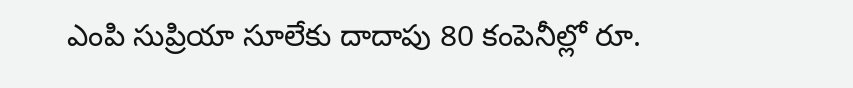ఎంపి సుప్రియా సూలేకు దాదాపు 80 కంపెనీల్లో రూ.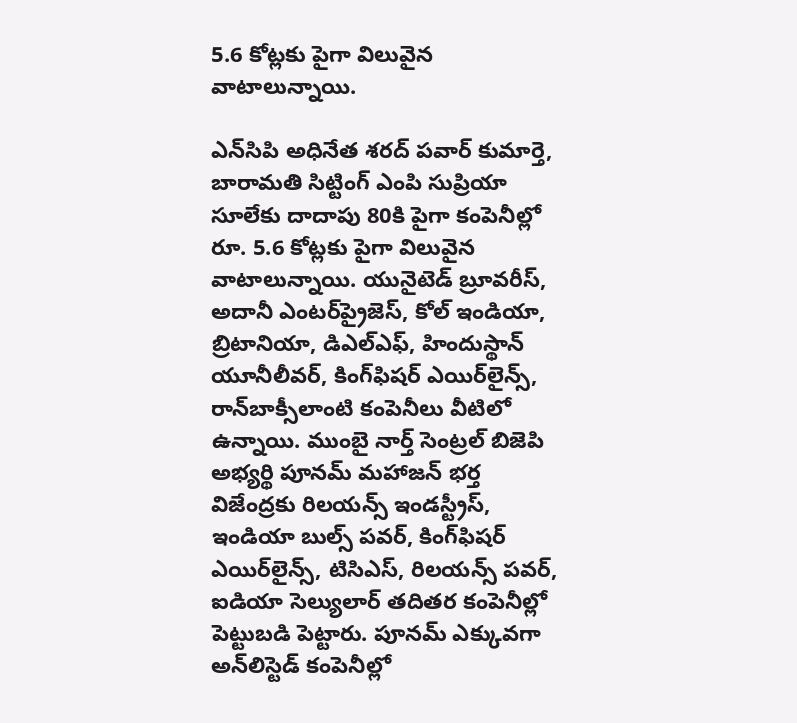5.6 కోట్లకు పైగా విలువైన వాటాలున్నాయి.

ఎన్‌సిపి అధినేత శరద్ పవార్ కుమార్తె, బారామతి సిట్టింగ్ ఎంపి సుప్రియా సూలేకు దాదాపు 80కి పైగా కంపెనీల్లో రూ. 5.6 కోట్లకు పైగా విలువైన వాటాలున్నాయి. యునైటెడ్ బ్రూవరీస్, అదానీ ఎంటర్‌ప్రైజెస్, కోల్ ఇండియా, బ్రిటానియా, డిఎల్‌ఎఫ్, హిందుస్థాన్ యూనీలీవర్, కింగ్‌ఫిషర్ ఎయిర్‌లైన్స్, రాన్‌బాక్సీలాంటి కంపెనీలు వీటిలో ఉన్నాయి. ముంబై నార్త్ సెంట్రల్ బిజెపి అభ్యర్థి పూనమ్ మహాజన్ భర్త విజేంద్రకు రిలయన్స్ ఇండస్ట్రీస్, ఇండియా బుల్స్ పవర్, కింగ్‌ఫిషర్ ఎయిర్‌లైన్స్, టిసిఎస్, రిలయన్స్ పవర్, ఐడియా సెల్యులార్ తదితర కంపెనీల్లో పెట్టుబడి పెట్టారు. పూనమ్ ఎక్కువగా అన్‌లిస్టెడ్ కంపెనీల్లో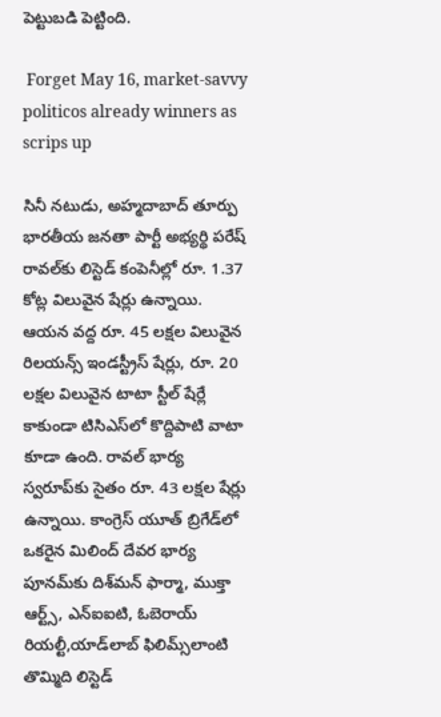పెట్టుబడి పెట్టింది.

 Forget May 16, market-savvy politicos already winners as scrips up

సినీ నటుడు, అహ్మదాబాద్ తూర్పు భారతీయ జనతా పార్టీ అభ్యర్థి పరేష్ రావల్‌కు లిస్టెడ్ కంపెనీల్లో రూ. 1.37 కోట్ల విలువైన షేర్లు ఉన్నాయి. ఆయన వద్ద రూ. 45 లక్షల విలువైన రిలయన్స్ ఇండస్ట్రీస్ షేర్లు, రూ. 20 లక్షల విలువైన టాటా స్టీల్ షేర్లే కాకుండా టిసిఎస్‌లో కొద్దిపాటి వాటా కూడా ఉంది. రావల్ భార్య స్వరూప్‌కు సైతం రూ. 43 లక్షల షేర్లు ఉన్నాయి. కాంగ్రెస్ యూత్ బ్రిగేడ్‌లో ఒకరైన మిలింద్ దేవర భార్య పూనమ్‌కు దిశ్‌మన్ ఫార్మా, ముక్తా ఆర్ట్స్, ఎన్‌ఐఐటి, ఓబెరాయ్ రియల్టీ,యాడ్‌లాబ్ ఫిలిమ్స్‌లాంటి తొమ్మిది లిస్టెడ్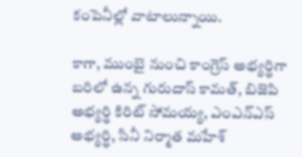కంపెనీల్లో వాటాలున్నాయి.

కాగా, ముంబై నుంచి కాంగ్రెస్ అభ్యర్థిగా బరిలో ఉన్న గురుదాస్ కామత్, బిజెపి అభ్యర్థి కిరిట్ సోమయ్య, ఎంఎన్‌ఎస్ అభ్యర్థి, సినీ నిర్మాత మహేశ్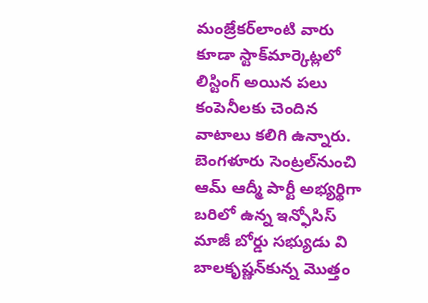మంజ్రేకర్‌లాంటి వారు కూడా స్టాక్‌మార్కెట్లలో లిస్టింగ్ అయిన పలు కంపెనీలకు చెందిన వాటాలు కలిగి ఉన్నారు. బెంగళూరు సెంట్రల్‌నుంచి ఆమ్ ఆద్మీ పార్టీ అభ్యర్థిగా బరిలో ఉన్న ఇన్ఫోసిస్ మాజీ బోర్డు సభ్యుడు వి బాలకృష్ణన్‌కున్న మొత్తం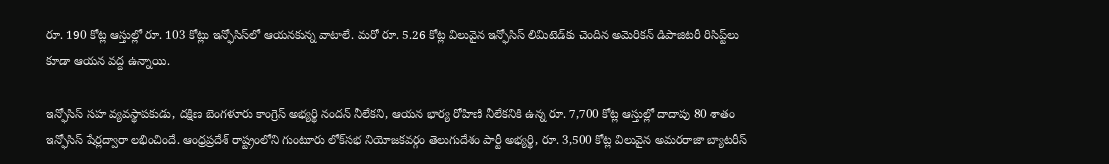రూ. 190 కోట్ల ఆస్తుల్లో రూ. 103 కోట్లు ఇన్ఫోసిస్‌లో ఆయనకున్న వాటాలే. మరో రూ. 5.26 కోట్ల విలువైన ఇన్ఫోసిస్ లిమిటెడ్‌కు చెందిన అమెరికన్ డిపాజిటరీ రిసిప్ట్‌లు కూడా ఆయన వద్ద ఉన్నాయి.

ఇన్ఫోసిస్ సహ వ్యవస్థాపకుడు, దక్షిణ బెంగళూరు కాంగ్రెస్ అభ్యర్థి నందన్ నీలేకని, ఆయన భార్య రోహిణి నీలేకనికి ఉన్న రూ. 7,700 కోట్ల ఆస్తుల్లో దాదాపు 80 శాతం ఇన్ఫోసిస్ షేర్లద్వారా లభించిందే. ఆంధ్రప్రదేశ్ రాష్ట్రంలోని గుంటూరు లోక్‌సభ నియోజకవర్గం తెలుగుదేశం పార్టీ అభ్యర్థి, రూ. 3,500 కోట్ల విలువైన అమరరాజా బ్యాటరీస్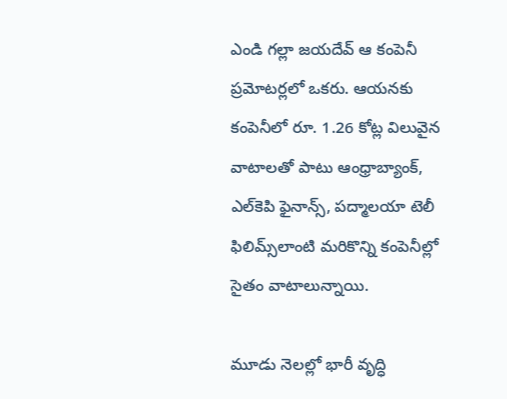ఎండి గల్లా జయదేవ్ ఆ కంపెనీ ప్రమోటర్లలో ఒకరు. ఆయనకు కంపెనీలో రూ. 1.26 కోట్ల విలువైన వాటాలతో పాటు ఆంధ్రాబ్యాంక్, ఎల్‌కెపి ఫైనాన్స్, పద్మాలయా టెలీ ఫిలిమ్స్‌లాంటి మరికొన్ని కంపెనీల్లో సైతం వాటాలున్నాయి.

మూడు నెలల్లో భారీ వృద్ధి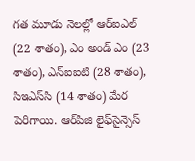గత మూడు నెలల్లో ఆర్ఐఎల్ (22 శాతం), ఎం అండ్ ఎం (23 శాతం), ఎన్ఐఐటి (28 శాతం), సిఇఎస్‌సి (14 శాతం) మేర పెరిగాయి. ఆర్‌పిజి లైఫ్‌సైన్సెస్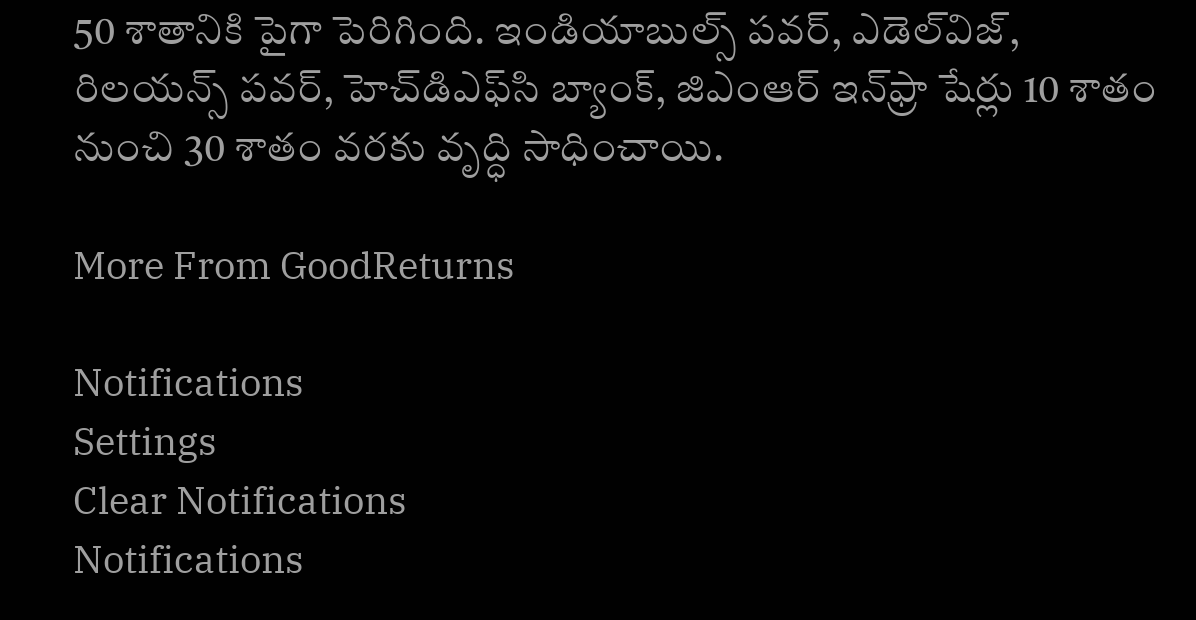50 శాతానికి పైగా పెరిగింది. ఇండియాబుల్స్ పవర్, ఎడెల్‌విజ్, రిలయన్స్ పవర్, హెచ్‌డిఎఫ్‌సి బ్యాంక్, జిఎంఆర్ ఇన్‌ఫ్రా షేర్లు 10 శాతం నుంచి 30 శాతం వరకు వృద్ధి సాధించాయి.

More From GoodReturns

Notifications
Settings
Clear Notifications
Notifications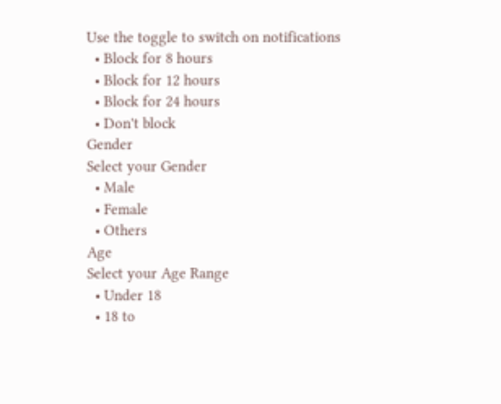Use the toggle to switch on notifications
  • Block for 8 hours
  • Block for 12 hours
  • Block for 24 hours
  • Don't block
Gender
Select your Gender
  • Male
  • Female
  • Others
Age
Select your Age Range
  • Under 18
  • 18 to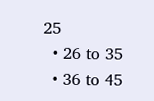25
  • 26 to 35
  • 36 to 45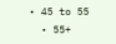• 45 to 55
  • 55+